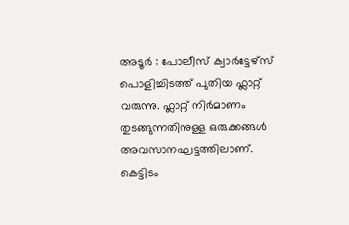അടൂർ : പോലീസ് ക്വാർട്ടേഴ്സ് പൊളിച്ചിടത്ത് പുതിയ ഫ്ലാറ്റ് വരുന്നു. ഫ്ലാറ്റ് നിർമാണം തുടങ്ങുന്നതിനുള്ള ഒരുക്കങ്ങൾ അവസാനഘട്ടത്തിലാണ്. കെട്ടിടം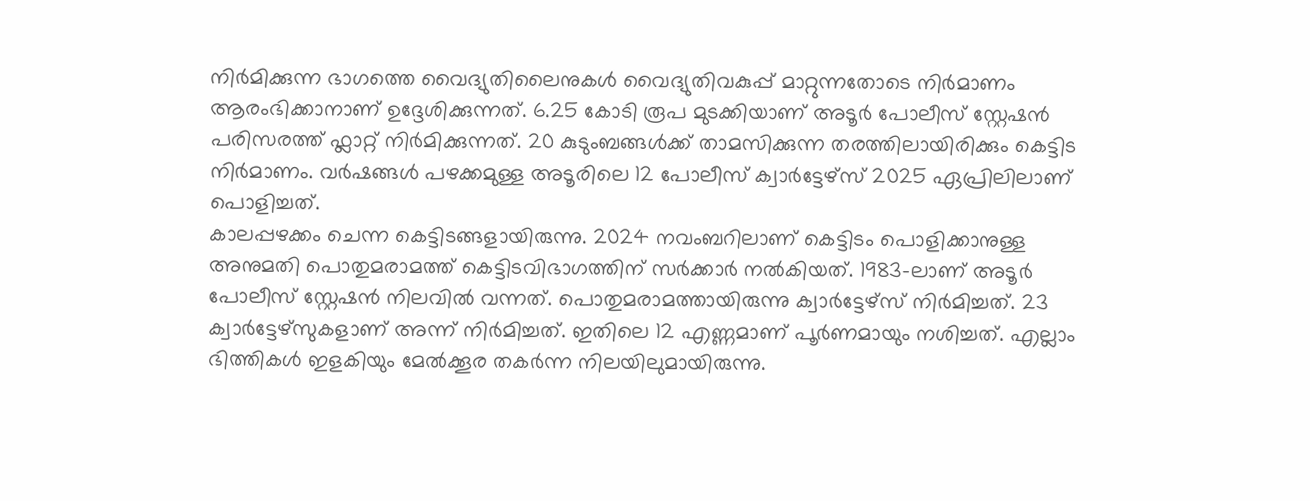നിർമിക്കുന്ന ഭാഗത്തെ വൈദ്യുതിലൈനുകൾ വൈദ്യുതിവകുപ്പ് മാറ്റുന്നതോടെ നിർമാണം ആരംഭിക്കാനാണ് ഉദ്ദേശിക്കുന്നത്. 6.25 കോടി രൂപ മുടക്കിയാണ് അടൂർ പോലീസ് സ്റ്റേഷൻ പരിസരത്ത് ഫ്ലാറ്റ് നിർമിക്കുന്നത്. 20 കുടുംബങ്ങൾക്ക് താമസിക്കുന്ന തരത്തിലായിരിക്കും കെട്ടിട നിർമാണം. വർഷങ്ങൾ പഴക്കമുള്ള അടൂരിലെ 12 പോലീസ് ക്വാർട്ടേഴ്സ് 2025 ഏപ്രിലിലാണ് പൊളിച്ചത്.
കാലപ്പഴക്കം ചെന്ന കെട്ടിടങ്ങളായിരുന്നു. 2024 നവംബറിലാണ് കെട്ടിടം പൊളിക്കാനുള്ള അനുമതി പൊതുമരാമത്ത് കെട്ടിടവിഭാഗത്തിന് സർക്കാർ നൽകിയത്. 1983-ലാണ് അടൂർ പോലീസ് സ്റ്റേഷൻ നിലവിൽ വന്നത്. പൊതുമരാമത്തായിരുന്നു ക്വാർട്ടേഴ്സ് നിർമിച്ചത്. 23 ക്വാർട്ടേഴ്സുകളാണ് അന്ന് നിർമിച്ചത്. ഇതിലെ 12 എണ്ണമാണ് പൂർണമായും നശിച്ചത്. എല്ലാം ഭിത്തികൾ ഇളകിയും മേൽക്കൂര തകർന്ന നിലയിലുമായിരുന്നു.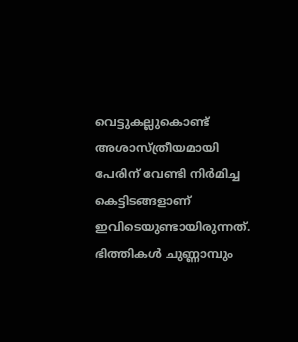വെട്ടുകല്ലുകൊണ്ട് അശാസ്ത്രീയമായി പേരിന് വേണ്ടി നിർമിച്ച കെട്ടിടങ്ങളാണ് ഇവിടെയുണ്ടായിരുന്നത്. ഭിത്തികൾ ചുണ്ണാമ്പും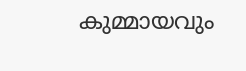കുമ്മായവും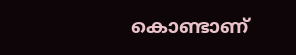കൊണ്ടാണ്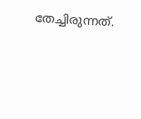തേച്ചിരുന്നത്.